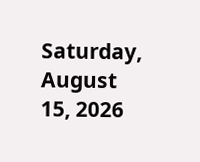Saturday, August 15, 2026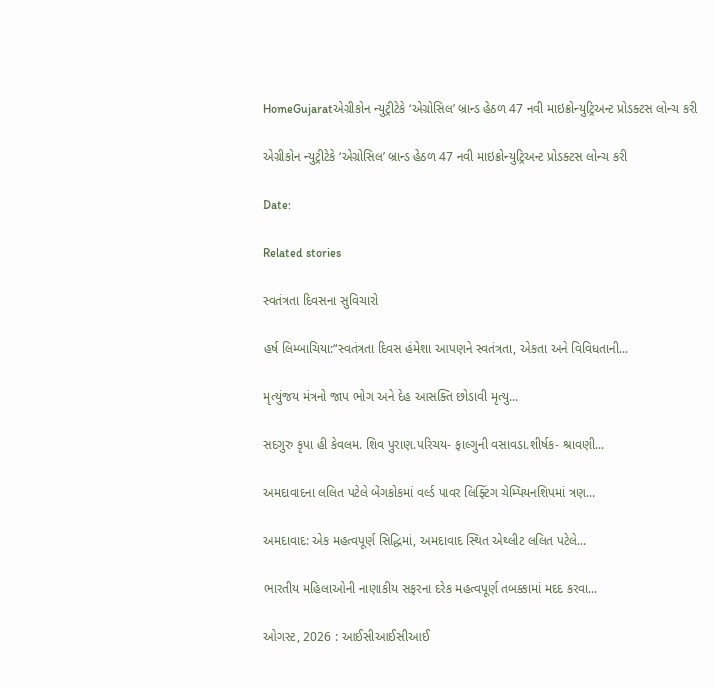HomeGujaratએગ્રીકોન ન્યુટ્રીટેકે ‘એગ્રોસિલ’ બ્રાન્ડ હેઠળ 47 નવી માઇક્રોન્યુટ્રિઅન્ટ પ્રોડક્ટસ લોન્ચ કરી

એગ્રીકોન ન્યુટ્રીટેકે ‘એગ્રોસિલ’ બ્રાન્ડ હેઠળ 47 નવી માઇક્રોન્યુટ્રિઅન્ટ પ્રોડક્ટસ લોન્ચ કરી

Date:

Related stories

સ્વતંત્રતા દિવસના સુવિચારો

હર્ષ લિમ્બાચિયા:“સ્વતંત્રતા દિવસ હંમેશા આપણને સ્વતંત્રતા, એકતા અને વિવિધતાની...

મૃત્યુંજય મંત્રનો જાપ ભોગ અને દેહ આસક્તિ છોડાવી મૃત્યુ...

સદગુરુ કૃપા હી કેવલમ. શિવ પુરાણ.પરિચય- ફાલ્ગુની વસાવડા.શીર્ષક- શ્રાવણી...

અમદાવાદના લલિત પટેલે બેંગકોકમાં વર્લ્ડ પાવર લિફ્ટિંગ ચેમ્પિયનશિપમાં ત્રણ...

અમદાવાદ: એક મહત્વપૂર્ણ સિદ્ધિમાં, અમદાવાદ સ્થિત એથ્લીટ લલિત પટેલે...

ભારતીય મહિલાઓની નાણાકીય સફરના દરેક મહત્વપૂર્ણ તબક્કામાં મદદ કરવા...

ઓગસ્ટ, 2026 : આઈસીઆઈસીઆઈ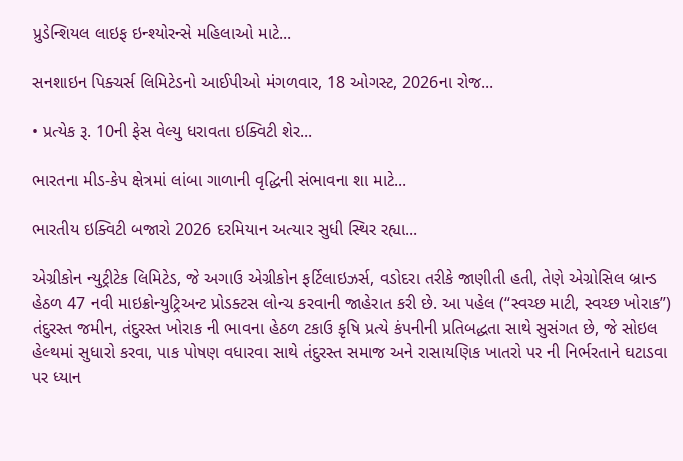પ્રુડેન્શિયલ લાઇફ ઇન્શ્યોરન્સે મહિલાઓ માટે...

સનશાઇન પિક્ચર્સ લિમિટેડનો આઈપીઓ મંગળવાર, 18 ઓગસ્ટ, 2026ના રોજ...

• પ્રત્યેક રૂ. 10ની ફેસ વેલ્યુ ધરાવતા ઇક્વિટી શેર...

ભારતના મીડ-કેપ ક્ષેત્રમાં લાંબા ગાળાની વૃદ્ધિની સંભાવના શા માટે...

ભારતીય ઇક્વિટી બજારો 2026 દરમિયાન અત્યાર સુધી સ્થિર રહ્યા...

એગ્રીકોન ન્યુટ્રીટેક લિમિટેડ, જે અગાઉ એગ્રીકોન ફર્ટિલાઇઝર્સ, વડોદરા તરીકે જાણીતી હતી, તેણે એગ્રોસિલ બ્રાન્ડ હેઠળ 47 નવી માઇક્રોન્યુટ્રિઅન્ટ પ્રોડક્ટસ લોન્ચ કરવાની જાહેરાત કરી છે. આ પહેલ (“સ્વચ્છ માટી, સ્વચ્છ ખોરાક”) તંદુરસ્ત જમીન, તંદુરસ્ત ખોરાક ની ભાવના હેઠળ ટકાઉ કૃષિ પ્રત્યે કંપનીની પ્રતિબદ્ધતા સાથે સુસંગત છે, જે સોઇલ હેલ્થમાં સુધારો કરવા, પાક પોષણ વધારવા સાથે તંદુરસ્ત સમાજ અને રાસાયણિક ખાતરો પર ની નિર્ભરતાને ઘટાડવા પર ધ્યાન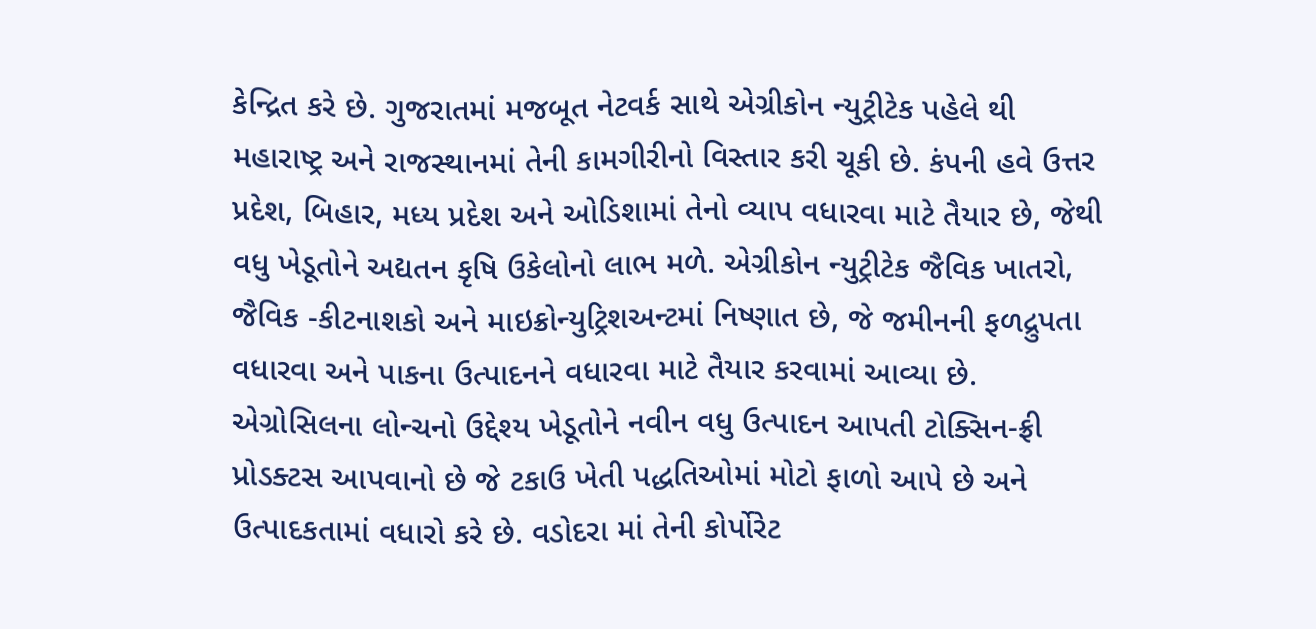કેન્દ્રિત કરે છે. ગુજરાતમાં મજબૂત નેટવર્ક સાથે એગ્રીકોન ન્યુટ્રીટેક પહેલે થી મહારાષ્ટ્ર અને રાજસ્થાનમાં તેની કામગીરીનો વિસ્તાર કરી ચૂકી છે. કંપની હવે ઉત્તર પ્રદેશ, બિહાર, મધ્ય પ્રદેશ અને ઓડિશામાં તેનો વ્યાપ વધારવા માટે તૈયાર છે, જેથી વધુ ખેડૂતોને અદ્યતન કૃષિ ઉકેલોનો લાભ મળે. એગ્રીકોન ન્યુટ્રીટેક જૈવિક ખાતરો, જૈવિક -કીટનાશકો અને માઇક્રોન્યુટ્રિશઅન્ટમાં નિષ્ણાત છે, જે જમીનની ફળદ્રુપતા વધારવા અને પાકના ઉત્પાદનને વધારવા માટે તૈયાર કરવામાં આવ્યા છે. એગ્રોસિલના લોન્ચનો ઉદ્દેશ્ય ખેડૂતોને નવીન વધુ ઉત્પાદન આપતી ટોક્સિન-ફ્રી પ્રોડક્ટસ આપવાનો છે જે ટકાઉ ખેતી પદ્ધતિઓમાં મોટો ફાળો આપે છે અને ઉત્પાદકતામાં વધારો કરે છે. વડોદરા માં તેની કોર્પોરેટ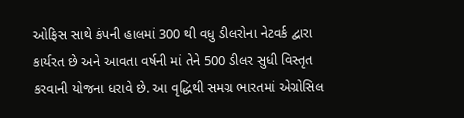ઓફિસ સાથે કંપની હાલમાં 300 થી વધુ ડીલરોના નેટવર્ક દ્વારા કાર્યરત છે અને આવતા વર્ષની માં તેને 500 ડીલર સુધી વિસ્તૃત કરવાની યોજના ધરાવે છે. આ વૃદ્ધિથી સમગ્ર ભારતમાં એગ્રોસિલ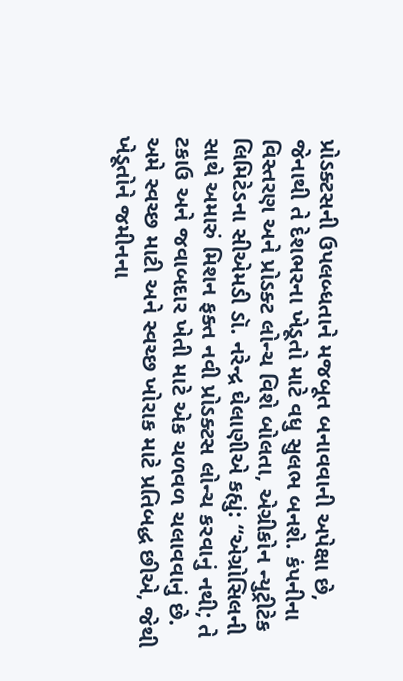પ્રોડક્ટસની ઉપલબ્ધતાને મજબૂત બનાવવાની અપેક્ષા છે, જેનાથી તે દેશભરના ખેડૂતો માટે વધુ સુલભ બનશે. કંપનીના વિસ્તરણ અને પ્રોડક્ટ લોન્ચ વિશે બોલતા, એગ્રીકોન ન્યુટ્રીટેક લિમિટેડના સીએમડી ડૉ. નરેન્દ્ર ઘેલાણીએ કહ્યું: “એગ્રોસિલની સાથે અમારું મિશન ફક્ત નવી પ્રોડક્ટસ લોન્ચ કરવાનું નથી; તે ટકાઉ અને જવાબદાર ખેતી માટે એક ચળવળ ચલાવવાનું છે. અમે સ્વચ્છ માટી અને સ્વચ્છ ખોરાક માટે પ્રતિબદ્ધ છીએ, જેથી ખેડૂતોને જમીનના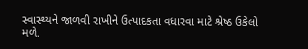સ્વાસ્થ્યને જાળવી રાખીને ઉત્પાદકતા વધારવા માટે શ્રેષ્ઠ ઉકેલો મળે.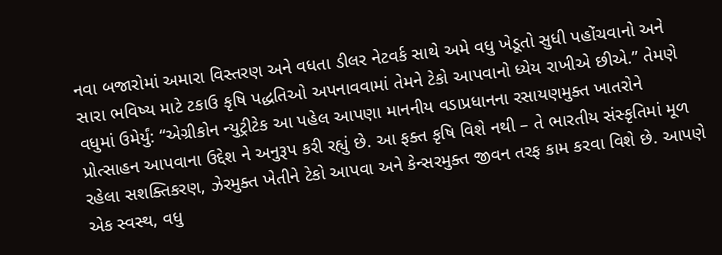નવા બજારોમાં અમારા વિસ્તરણ અને વધતા ડીલર નેટવર્ક સાથે અમે વધુ ખેડૂતો સુધી પહોંચવાનો અને સારા ભવિષ્ય માટે ટકાઉ કૃષિ પદ્ધતિઓ અપનાવવામાં તેમને ટેકો આપવાનો ધ્યેય રાખીએ છીએ.” તેમણે વધુમાં ઉમેર્યું: “એગ્રીકોન ન્યુટ્રીટેક આ પહેલ આપણા માનનીય વડાપ્રધાનના રસાયણમુક્ત ખાતરોને પ્રોત્સાહન આપવાના ઉદ્દેશ ને અનુરૂપ કરી રહ્યું છે. આ ફક્ત કૃષિ વિશે નથી – તે ભારતીય સંસ્કૃતિમાં મૂળ રહેલા સશક્તિકરણ, ઝેરમુક્ત ખેતીને ટેકો આપવા અને કેન્સરમુક્ત જીવન તરફ કામ કરવા વિશે છે. આપણે એક સ્વસ્થ, વધુ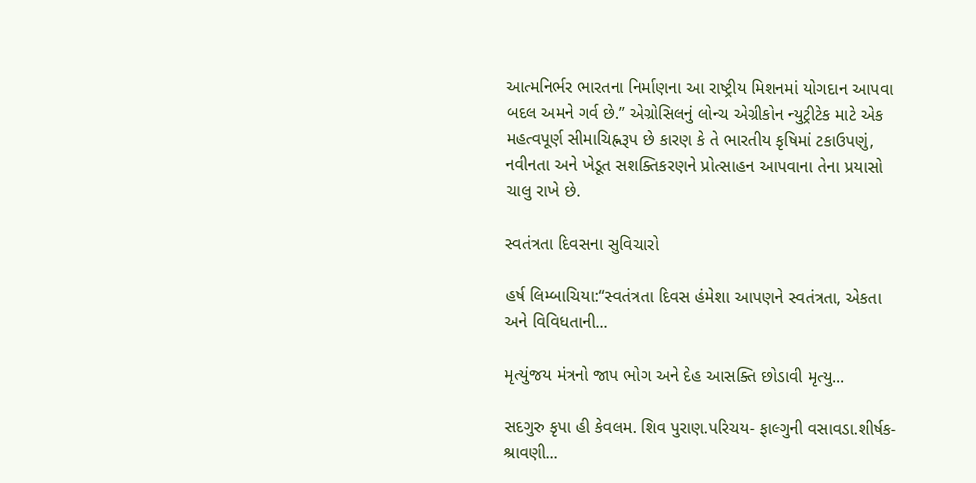આત્મનિર્ભર ભારતના નિર્માણના આ રાષ્ટ્રીય મિશનમાં યોગદાન આપવા બદલ અમને ગર્વ છે.” એગ્રોસિલનું લોન્ચ એગ્રીકોન ન્યુટ્રીટેક માટે એક મહત્વપૂર્ણ સીમાચિહ્નરૂપ છે કારણ કે તે ભારતીય કૃષિમાં ટકાઉપણું, નવીનતા અને ખેડૂત સશક્તિકરણને પ્રોત્સાહન આપવાના તેના પ્રયાસો ચાલુ રાખે છે.

સ્વતંત્રતા દિવસના સુવિચારો

હર્ષ લિમ્બાચિયા:“સ્વતંત્રતા દિવસ હંમેશા આપણને સ્વતંત્રતા, એકતા અને વિવિધતાની...

મૃત્યુંજય મંત્રનો જાપ ભોગ અને દેહ આસક્તિ છોડાવી મૃત્યુ...

સદગુરુ કૃપા હી કેવલમ. શિવ પુરાણ.પરિચય- ફાલ્ગુની વસાવડા.શીર્ષક- શ્રાવણી...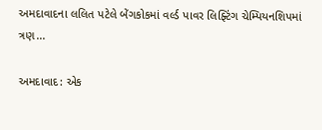અમદાવાદના લલિત પટેલે બેંગકોકમાં વર્લ્ડ પાવર લિફ્ટિંગ ચેમ્પિયનશિપમાં ત્રણ...

અમદાવાદ: એક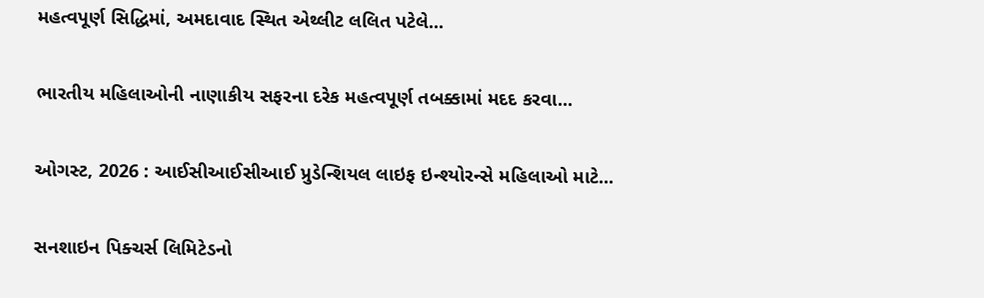મહત્વપૂર્ણ સિદ્ધિમાં, અમદાવાદ સ્થિત એથ્લીટ લલિત પટેલે...

ભારતીય મહિલાઓની નાણાકીય સફરના દરેક મહત્વપૂર્ણ તબક્કામાં મદદ કરવા...

ઓગસ્ટ, 2026 : આઈસીઆઈસીઆઈ પ્રુડેન્શિયલ લાઇફ ઇન્શ્યોરન્સે મહિલાઓ માટે...

સનશાઇન પિક્ચર્સ લિમિટેડનો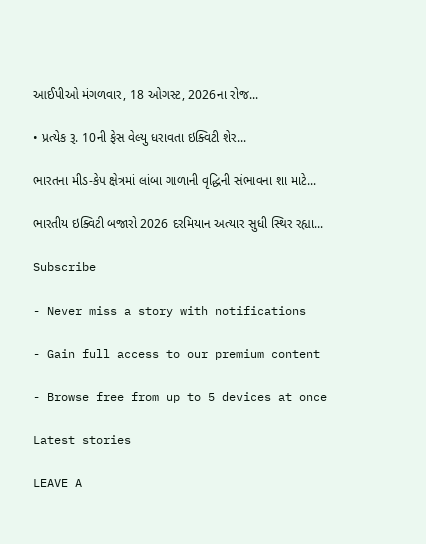આઈપીઓ મંગળવાર, 18 ઓગસ્ટ, 2026ના રોજ...

• પ્રત્યેક રૂ. 10ની ફેસ વેલ્યુ ધરાવતા ઇક્વિટી શેર...

ભારતના મીડ-કેપ ક્ષેત્રમાં લાંબા ગાળાની વૃદ્ધિની સંભાવના શા માટે...

ભારતીય ઇક્વિટી બજારો 2026 દરમિયાન અત્યાર સુધી સ્થિર રહ્યા...

Subscribe

- Never miss a story with notifications

- Gain full access to our premium content

- Browse free from up to 5 devices at once

Latest stories

LEAVE A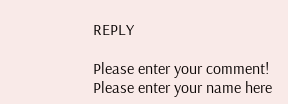REPLY

Please enter your comment!
Please enter your name here